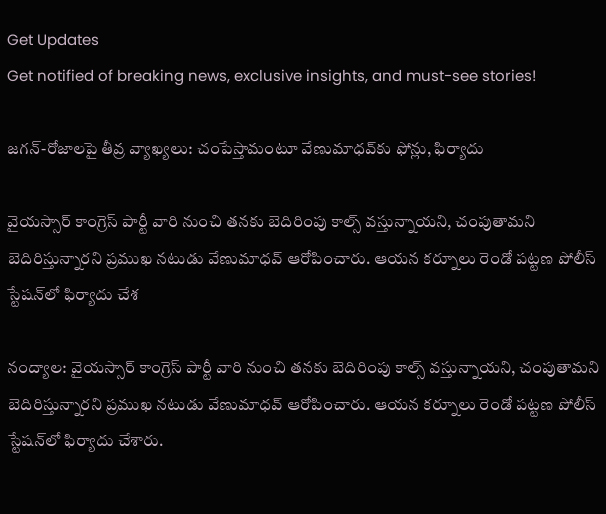Get Updates
Get notified of breaking news, exclusive insights, and must-see stories!

జగన్-రోజాలపై తీవ్ర వ్యాఖ్యలు: చంపేస్తామంటూ వేణుమాధవ్‌కు ఫోన్లు, ఫిర్యాదు

వైయస్సార్ కాంగ్రెస్ పార్టీ వారి నుంచి తనకు బెదిరింపు కాల్స్ వస్తున్నాయని, చంపుతామని బెదిరిస్తున్నారని ప్రముఖ నటుడు వేణుమాధవ్ ఆరోపించారు. ఆయన కర్నూలు రెండో పట్టణ పోలీస్ స్టేషన్‌లో ఫిర్యాదు చేశ

నంద్యాల: వైయస్సార్ కాంగ్రెస్ పార్టీ వారి నుంచి తనకు బెదిరింపు కాల్స్ వస్తున్నాయని, చంపుతామని బెదిరిస్తున్నారని ప్రముఖ నటుడు వేణుమాధవ్ ఆరోపించారు. ఆయన కర్నూలు రెండో పట్టణ పోలీస్ స్టేషన్‌లో ఫిర్యాదు చేశారు.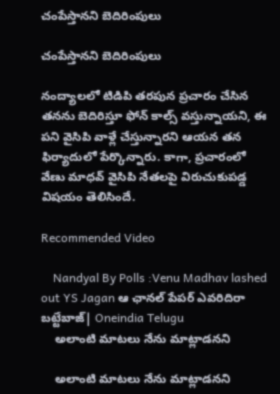చంపేస్తానని బెదిరింపులు

చంపేస్తానని బెదిరింపులు

నంద్యాలలో టిడిపి తరపున ప్రచారం చేసిన తనను బెదిరిస్తూ ఫోన్ కాల్స్ వస్తున్నాయని, ఈ పని వైసిపి వాళ్లే చేస్తున్నారని ఆయన తన ఫిర్యాదులో పేర్కొన్నారు. కాగా, ప్రచారంలో వేణు మాధవ్ వైసిపి నేతలపై విరుచుకుపడ్డ విషయం తెలిసిందే.

Recommended Video

    Nandyal By Polls :Venu Madhav lashed out YS Jagan ఆ ఛానల్ పేపర్ ఎవరిదిరా బట్టేబాజ్| Oneindia Telugu
    అలాంటి మాటలు నేను మాట్లాడనని

    అలాంటి మాటలు నేను మాట్లాడనని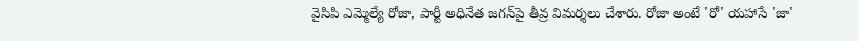వైసిపి ఎమ్మెల్యే రోజా, పార్టీ అధినేత జగన్‌పై తీవ్ర విమర్శలు చేశారు. రోజా అంటే 'రో' యహాసే 'జా'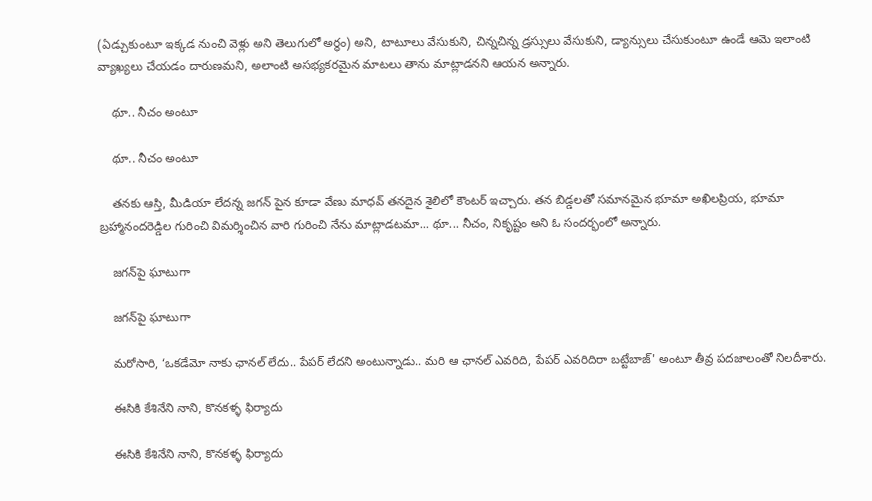(ఏడ్చుకుంటూ ఇక్కడ నుంచి వెళ్లు అని తెలుగులో అర్థం) అని, టాటూలు వేసుకుని, చిన్నచిన్న డ్రస్సులు వేసుకుని, డ్యాన్సులు చేసుకుంటూ ఉండే ఆమె ఇలాంటి వ్యాఖ్యలు చేయడం దారుణమని, అలాంటి అసభ్యకరమైన మాటలు తాను మాట్లాడనని ఆయన అన్నారు.

    థూ.. నీచం అంటూ

    థూ.. నీచం అంటూ

    తనకు ఆస్తి, మీడియా లేదన్న జగన్ పైన కూడా వేణు మాధవ్ తనదైన శైలిలో కౌంటర్ ఇచ్చారు. తన బిడ్డలతో సమానమైన భూమా అఖిలప్రియ, భూమా బ్రహ్మానందరెడ్డిల గురించి విమర్శించిన వారి గురించి నేను మాట్లాడటమా... థూ... నీచం, నికృష్టం అని ఓ సందర్భంలో అన్నారు.

    జగన్‌పై ఘాటుగా

    జగన్‌పై ఘాటుగా

    మరోసారి, ‘ఒకడేమో నాకు ఛానల్ లేదు.. పేపర్ లేదని అంటున్నాడు.. మరి ఆ ఛానల్ ఎవరిది, పేపర్ ఎవరిదిరా బట్టేబాజ్' అంటూ తీవ్ర పదజాలంతో నిలదీశారు.

    ఈసికి కేశినేని నాని, కొనకళ్ళ ఫిర్యాదు

    ఈసికి కేశినేని నాని, కొనకళ్ళ ఫిర్యాదు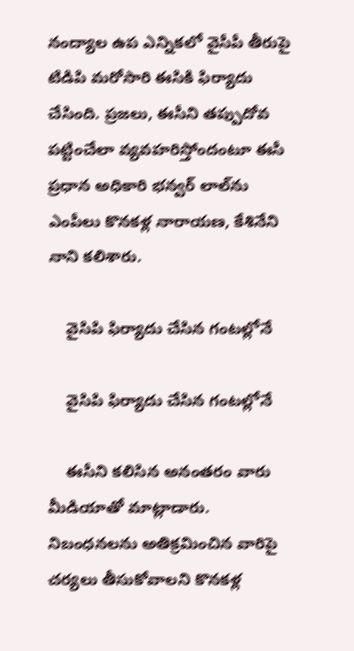నంద్యాల ఉప ఎన్నికలో వైసీపీ తీరుపై టిడిపి మరోసారి ఈసికి ఫిర్యాదు చేసింది. ప్రజలు, ఈసీని తప్పుదోవ పట్టించేలా వ్యవహరిస్తోందంటూ ఈసీ ప్రధాన అధికారి భన్వర్ లాల్‌ను ఎంపీలు కొనకళ్ల నారాయణ, కేశినేని నాని కలిశారు.

    వైసిపి ఫిర్యాదు చేసిన గంటల్లోనే

    వైసిపి ఫిర్యాదు చేసిన గంటల్లోనే

    ఈసీని కలిసిన అనంతరం వారు మీడియాతో మాట్లాడారు. నిబంధనలను అతిక్రమించిన వారిపై చర్యలు తీసుకోవాలని కొనకళ్ల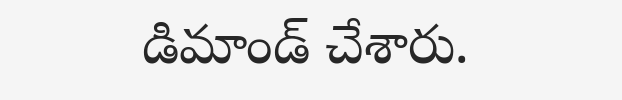డిమాండ్ చేశారు.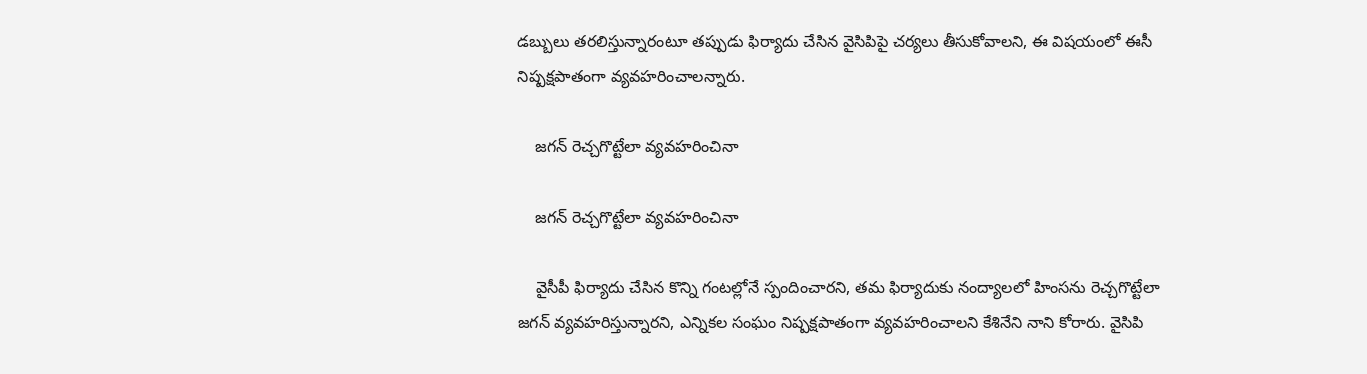డబ్బులు తరలిస్తున్నారంటూ తప్పుడు ఫిర్యాదు చేసిన వైసిపిపై చర్యలు తీసుకోవాలని, ఈ విషయంలో ఈసీ నిష్పక్షపాతంగా వ్యవహరించాలన్నారు.

    జగన్ రెచ్చగొట్టేలా వ్యవహరించినా

    జగన్ రెచ్చగొట్టేలా వ్యవహరించినా

    వైసీపీ ఫిర్యాదు చేసిన కొన్ని గంటల్లోనే స్పందించారని, తమ ఫిర్యాదుకు నంద్యాలలో హింసను రెచ్చగొట్టేలా జగన్ వ్యవహరిస్తున్నారని, ఎన్నికల సంఘం నిష్పక్షపాతంగా వ్యవహరించాలని కేశినేని నాని కోరారు. వైసిపి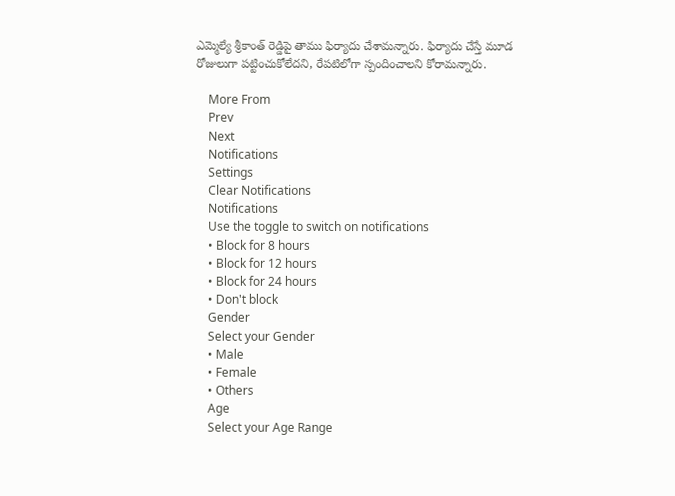ఎమ్మెల్యే శ్రీకాంత్ రెడ్డిపై తాము ఫిర్యాదు చేశామన్నారు. ఫిర్యాదు చేస్తే మూడ రోజులుగా పట్టించుకోలేదని, రేపటిలోగా స్పందించాలని కోరామన్నారు.

    More From
    Prev
    Next
    Notifications
    Settings
    Clear Notifications
    Notifications
    Use the toggle to switch on notifications
    • Block for 8 hours
    • Block for 12 hours
    • Block for 24 hours
    • Don't block
    Gender
    Select your Gender
    • Male
    • Female
    • Others
    Age
    Select your Age Range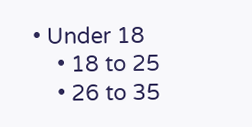• Under 18
    • 18 to 25
    • 26 to 35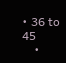• 36 to 45
    •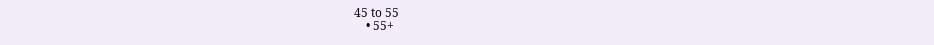45 to 55
    • 55+